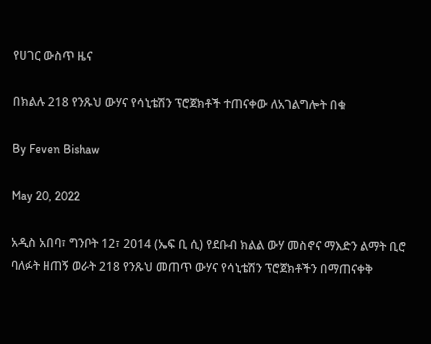የሀገር ውስጥ ዜና

በክልሉ 218 የንጹህ ውሃና የሳኒቴሽን ፕሮጀክቶች ተጠናቀው ለአገልግሎት በቁ

By Feven Bishaw

May 20, 2022

አዲስ አበባ፣ ግንቦት 12፣ 2014 (ኤፍ ቢ ሲ) የደቡብ ክልል ውሃ መስኖና ማእድን ልማት ቢሮ ባለፉት ዘጠኝ ወራት 218 የንጹህ መጠጥ ውሃና የሳኒቴሽን ፕሮጀክቶችን በማጠናቀቅ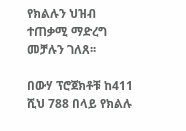የክልሉን ህዝብ ተጠቃሚ ማድረግ መቻሉን ገለጸ፡፡

በውሃ ፕሮጀክቶቹ ከ411 ሺህ 788 በላይ የክልሉ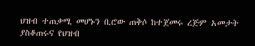ህዝብ ተጠቃሚ መሆኑን ቢሮው ጠቅሶ ከተጀመሩ ረጅም አመታት ያስቆጠሩና የህዝብ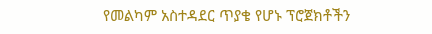የመልካም አስተዳደር ጥያቄ የሆኑ ፕሮጀክቶችን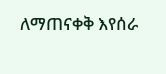ለማጠናቀቅ እየሰራ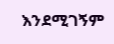እንደሚገኝም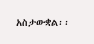አስታውቋል፡፡